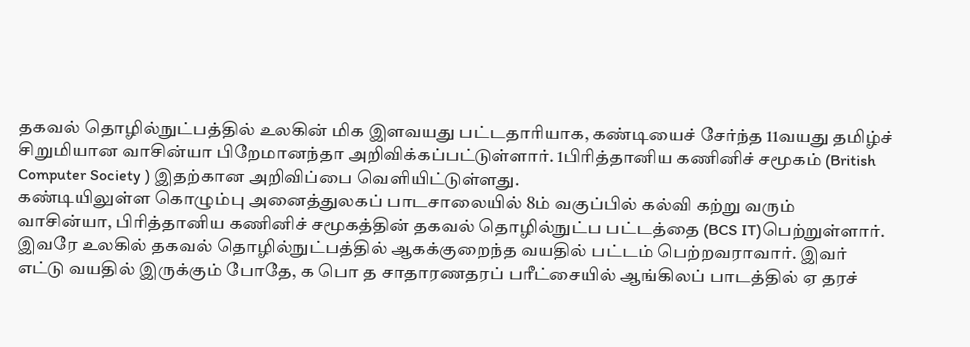தகவல் தொழில்நுட்பத்தில் உலகின் மிக இளவயது பட்டதாரியாக, கண்டியைச் சேர்ந்த 11வயது தமிழ்ச் சிறுமியான வாசின்யா பிறேமானந்தா அறிவிக்கப்பட்டுள்ளார். 1பிரித்தானிய கணினிச் சமூகம் (British Computer Society ) இதற்கான அறிவிப்பை வெளியிட்டுள்ளது.
கண்டியிலுள்ள கொழும்பு அனைத்துலகப் பாடசாலையில் 8ம் வகுப்பில் கல்வி கற்று வரும் வாசின்யா, பிரித்தானிய கணினிச் சமூகத்தின் தகவல் தொழில்நுட்ப பட்டத்தை (BCS IT)பெற்றுள்ளார்.
இவரே உலகில் தகவல் தொழில்நுட்பத்தில் ஆகக்குறைந்த வயதில் பட்டம் பெற்றவராவார். இவர் எட்டு வயதில் இருக்கும் போதே, க பொ த சாதாரணதரப் பரீட்சையில் ஆங்கிலப் பாடத்தில் ஏ தரச்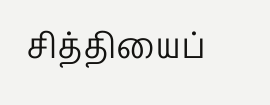சித்தியைப்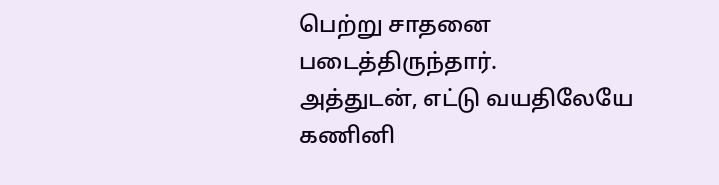பெற்று சாதனை படைத்திருந்தார்.
அத்துடன், எட்டு வயதிலேயே கணினி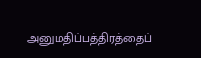அனுமதிப்பத்திரத்தைப்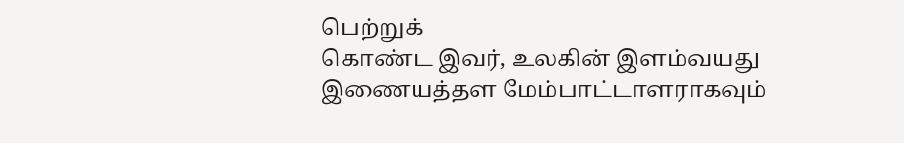பெற்றுக்
கொண்ட இவர், உலகின் இளம்வயது இணையத்தள மேம்பாட்டாளராகவும்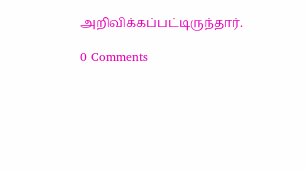அறிவிக்கப்பட்டிருந்தார்.

0 Comments